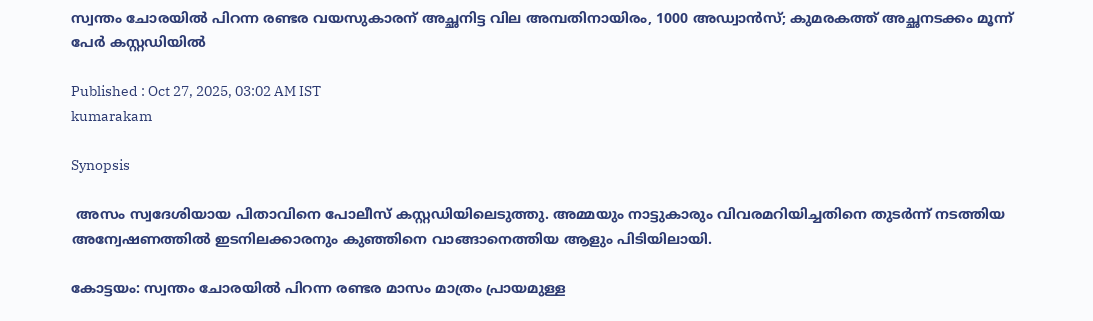സ്വന്തം ചോരയിൽ പിറന്ന രണ്ടര വയസുകാരന് അച്ഛനിട്ട വില അമ്പതിനായിരം, 1000 അഡ്വാൻസ്; കുമരകത്ത് അച്ഛനടക്കം മൂന്ന് പേർ കസ്റ്റഡിയിൽ

Published : Oct 27, 2025, 03:02 AM IST
kumarakam

Synopsis

 അസം സ്വദേശിയായ പിതാവിനെ പോലീസ് കസ്റ്റഡിയിലെടുത്തു. അമ്മയും നാട്ടുകാരും വിവരമറിയിച്ചതിനെ തുടർന്ന് നടത്തിയ അന്വേഷണത്തിൽ ഇടനിലക്കാരനും കുഞ്ഞിനെ വാങ്ങാനെത്തിയ ആളും പിടിയിലായി.

കോട്ടയം: സ്വന്തം ചോരയിൽ പിറന്ന രണ്ടര മാസം മാത്രം പ്രായമുള്ള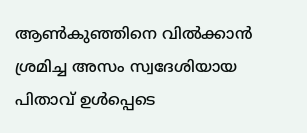ആൺകുഞ്ഞിനെ വിൽക്കാൻ ശ്രമിച്ച അസം സ്വദേശിയായ പിതാവ് ഉൾപ്പെടെ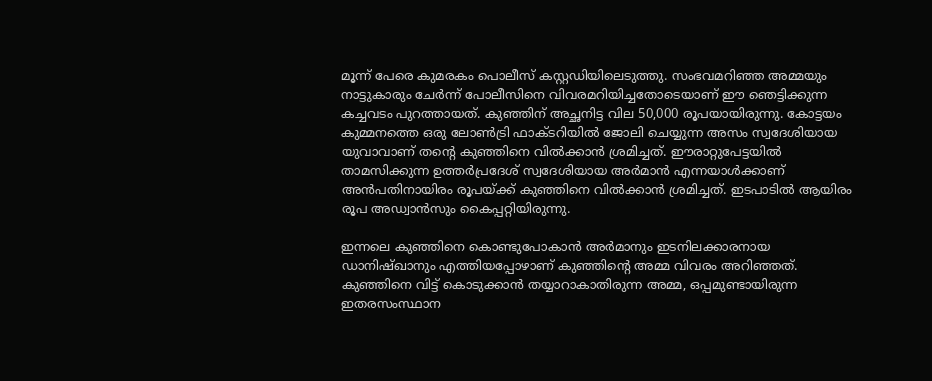മൂന്ന് പേരെ കുമരകം പൊലീസ് കസ്റ്റഡിയിലെടുത്തു. സംഭവമറിഞ്ഞ അമ്മയും നാട്ടുകാരും ചേർന്ന് പോലീസിനെ വിവരമറിയിച്ചതോടെയാണ് ഈ ഞെട്ടിക്കുന്ന കച്ചവടം പുറത്തായത്. കുഞ്ഞിന് അച്ഛനിട്ട വില 50,000 രൂപയായിരുന്നു. കോട്ടയം കുമ്മനത്തെ ഒരു ലോൺട്രി ഫാക്ടറിയിൽ ജോലി ചെയ്യുന്ന അസം സ്വദേശിയായ യുവാവാണ് തൻ്റെ കുഞ്ഞിനെ വിൽക്കാൻ ശ്രമിച്ചത്. ഈരാറ്റുപേട്ടയിൽ താമസിക്കുന്ന ഉത്തർപ്രദേശ് സ്വദേശിയായ അർമാൻ എന്നയാൾക്കാണ് അൻപതിനായിരം രൂപയ്ക്ക് കുഞ്ഞിനെ വിൽക്കാൻ ശ്രമിച്ചത്. ഇടപാടിൽ ആയിരം രൂപ അഡ്വാൻസും കൈപ്പറ്റിയിരുന്നു.

ഇന്നലെ കുഞ്ഞിനെ കൊണ്ടുപോകാൻ അർമാനും ഇടനിലക്കാരനായ ഡാനിഷ്ഖാനും എത്തിയപ്പോഴാണ് കുഞ്ഞിൻ്റെ അമ്മ വിവരം അറിഞ്ഞത്. കുഞ്ഞിനെ വിട്ട് കൊടുക്കാൻ തയ്യാറാകാതിരുന്ന അമ്മ, ഒപ്പമുണ്ടായിരുന്ന ഇതരസംസ്ഥാന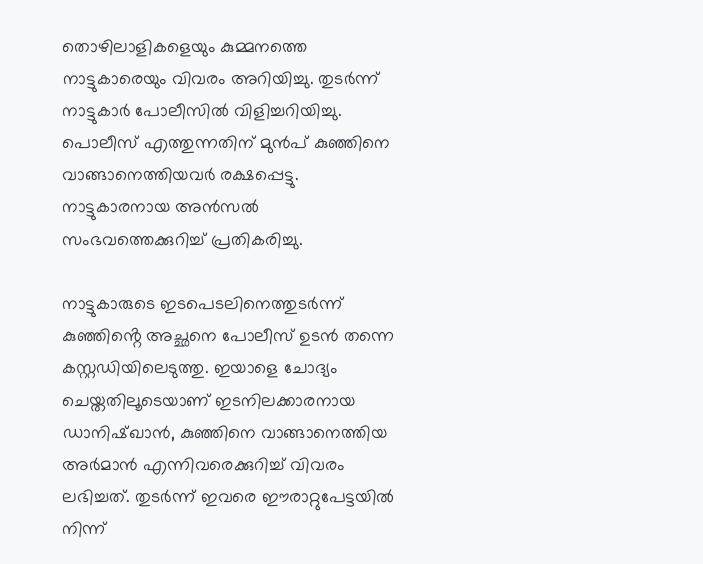തൊഴിലാളികളെയും കുമ്മനത്തെ നാട്ടുകാരെയും വിവരം അറിയിച്ചു. തുടർന്ന് നാട്ടുകാർ പോലീസിൽ വിളിച്ചറിയിച്ചു. പൊലീസ് എത്തുന്നതിന് മുൻപ് കുഞ്ഞിനെ വാങ്ങാനെത്തിയവർ രക്ഷപ്പെട്ടു. നാട്ടുകാരനായ അൻസൽ സംഭവത്തെക്കുറിച്ച് പ്രതികരിച്ചു.

നാട്ടുകാരുടെ ഇടപെടലിനെത്തുടർന്ന് കുഞ്ഞിൻ്റെ അച്ഛനെ പോലീസ് ഉടൻ തന്നെ കസ്റ്റഡിയിലെടുത്തു. ഇയാളെ ചോദ്യം ചെയ്തതിലൂടെയാണ് ഇടനിലക്കാരനായ ഡാനിഷ്ഖാൻ, കുഞ്ഞിനെ വാങ്ങാനെത്തിയ അർമാൻ എന്നിവരെക്കുറിച്ച് വിവരം ലഭിച്ചത്. തുടർന്ന് ഇവരെ ഈരാറ്റുപേട്ടയിൽ നിന്ന്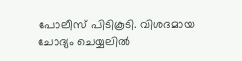പോലീസ് പിടികൂടി. വിശദമായ ചോദ്യം ചെയ്യലിൽ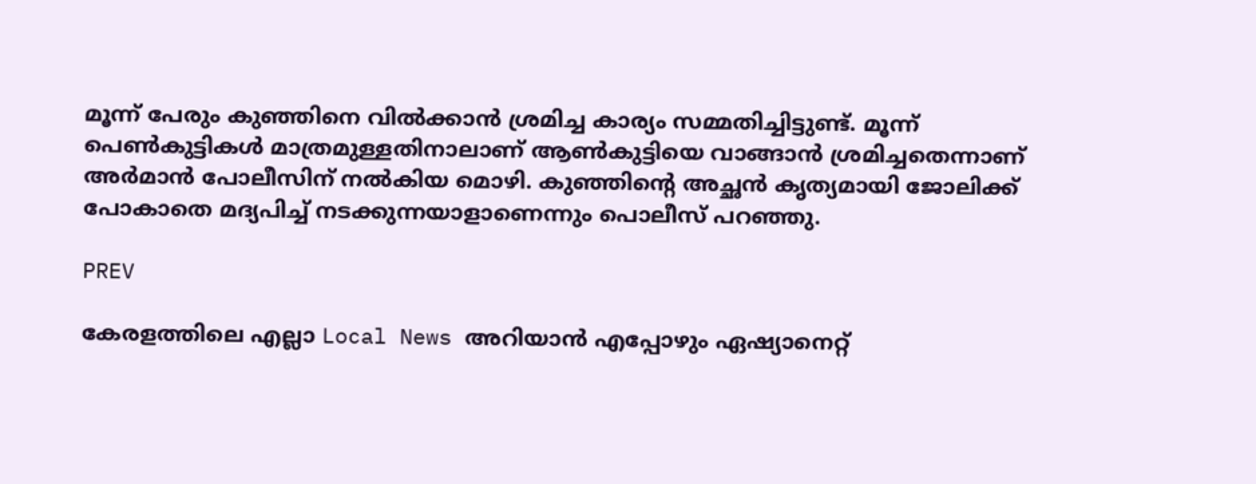മൂന്ന് പേരും കുഞ്ഞിനെ വിൽക്കാൻ ശ്രമിച്ച കാര്യം സമ്മതിച്ചിട്ടുണ്ട്. മൂന്ന് പെൺകുട്ടികൾ മാത്രമുള്ളതിനാലാണ് ആൺകുട്ടിയെ വാങ്ങാൻ ശ്രമിച്ചതെന്നാണ് അർമാൻ പോലീസിന് നൽകിയ മൊഴി. കുഞ്ഞിൻ്റെ അച്ഛൻ കൃത്യമായി ജോലിക്ക് പോകാതെ മദ്യപിച്ച് നടക്കുന്നയാളാണെന്നും പൊലീസ് പറഞ്ഞു.

PREV

കേരളത്തിലെ എല്ലാ Local News അറിയാൻ എപ്പോഴും ഏഷ്യാനെറ്റ്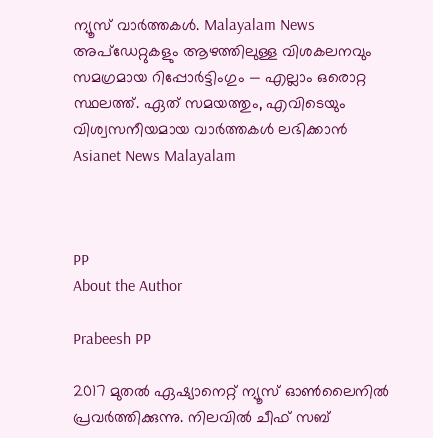ന്യൂസ് വാർത്തകൾ. Malayalam News  അപ്‌ഡേറ്റുകളും ആഴത്തിലുള്ള വിശകലനവും സമഗ്രമായ റിപ്പോർട്ടിംഗും — എല്ലാം ഒരൊറ്റ സ്ഥലത്ത്. ഏത് സമയത്തും, എവിടെയും വിശ്വസനീയമായ വാർത്തകൾ ലഭിക്കാൻ Asianet News Malayalam



PP
About the Author

Prabeesh PP

2017 മുതല്‍ ഏഷ്യാനെറ്റ് ന്യൂസ് ഓണ്‍ലൈനില്‍ പ്രവര്‍ത്തിക്കുന്നു. നിലവില്‍ ചീഫ് സബ്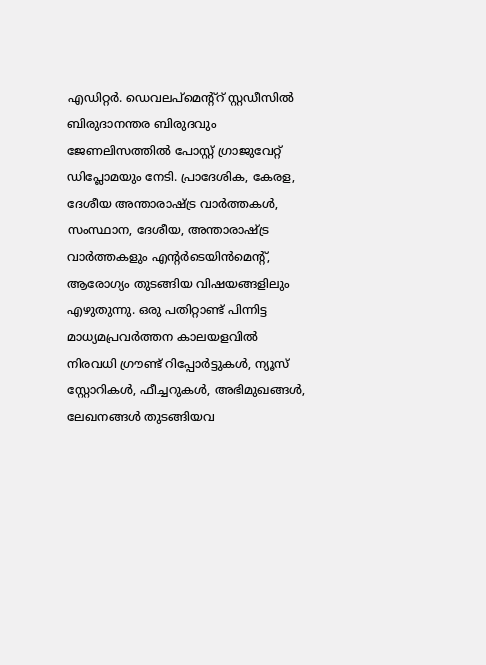എഡിറ്റര്‍. ഡെവലപ്മെന്റ്റ് സ്റ്റഡീസിൽ ബിരുദാനന്തര ബിരുദവും ജേണലിസത്തില്‍ പോസ്റ്റ് ഗ്രാജുവേറ്റ് ഡിപ്ലോമയും നേടി. പ്രാദേശിക, കേരള, ദേശീയ അന്താരാഷ്ട്ര വാർത്തകൾ, സംസ്ഥാന, ദേശീയ, അന്താരാഷ്ട്ര വാര്‍ത്തകളും എന്റര്‍ടെയിന്‍മെന്റ്, ആരോഗ്യം തുടങ്ങിയ വിഷയങ്ങളിലും എഴുതുന്നു. ഒരു പതിറ്റാണ്ട് പിന്നിട്ട മാധ്യമപ്രവര്‍ത്തന കാലയളവില്‍ നിരവധി ഗ്രൗണ്ട് റിപ്പോര്‍ട്ടുകള്‍, ന്യൂസ് സ്റ്റോറികള്‍, ഫീച്ചറുകള്‍, അഭിമുഖങ്ങള്‍, ലേഖനങ്ങള്‍ തുടങ്ങിയവ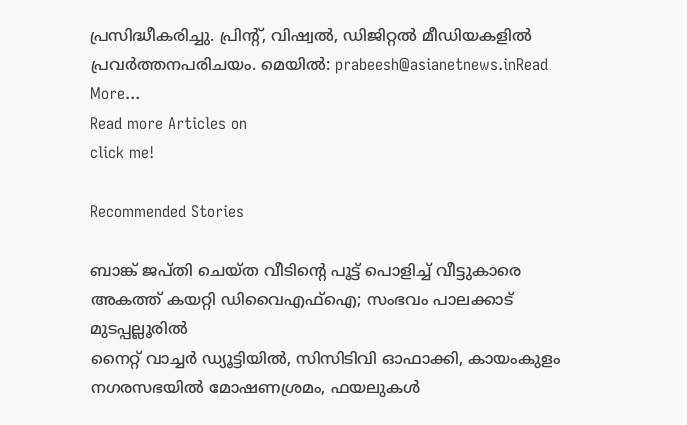പ്രസിദ്ധീകരിച്ചു. പ്രിന്റ്, വിഷ്വല്‍, ഡിജിറ്റല്‍ മീഡിയകളില്‍ പ്രവര്‍ത്തനപരിചയം. മെയില്‍: prabeesh@asianetnews.inRead More...
Read more Articles on
click me!

Recommended Stories

ബാങ്ക് ജപ്തി ചെയ്ത വീടിന്റെ പൂട്ട് പൊളിച്ച് വീട്ടുകാരെ അകത്ത് കയറ്റി ഡിവൈഎഫ്ഐ; സംഭവം പാലക്കാട് മുടപ്പല്ലൂരിൽ
നൈറ്റ് വാച്ചർ ഡ്യൂട്ടിയിൽ, സിസിടിവി ഓഫാക്കി, കായംകുളം നഗരസഭയിൽ മോഷണശ്രമം, ഫയലുകൾ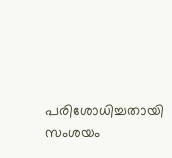പരിശോധിച്ചതായി സംശയം